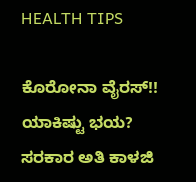HEALTH TIPS

ಕೊರೋನಾ ವೈರಸ್!! ಯಾಕಿಷ್ಟು ಭಯ? ಸರಕಾರ ಅತಿ ಕಾಳಜಿ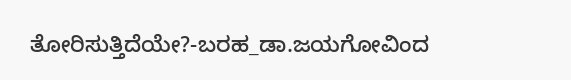ತೋರಿಸುತ್ತಿದೆಯೇ?-ಬರಹ_ಡಾ.ಜಯಗೋವಿಂದ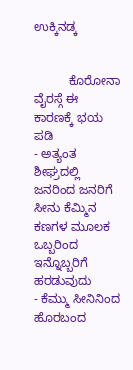ಉಕ್ಕಿನಡ್ಕ


          ಕೊರೋನಾ ವೈರಸ್ಗೆ ಈ ಕಾರಣಕ್ಕೆ ಭಯ ಪಡಿ
- ಅತ್ಯಂತ ಶೀಘ್ರದಲ್ಲಿ ಜನರಿಂದ ಜನರಿಗೆ ಸೀನು ಕೆಮ್ಮಿನ ಕಣಗಳ ಮೂಲಕ ಒಬ್ಬರಿಂದ ಇನ್ನೊಬ್ಬರಿಗೆ ಹರಡುವುದು
- ಕೆಮ್ಮು ಸೀನಿನಿಂದ ಹೊರಬಂದ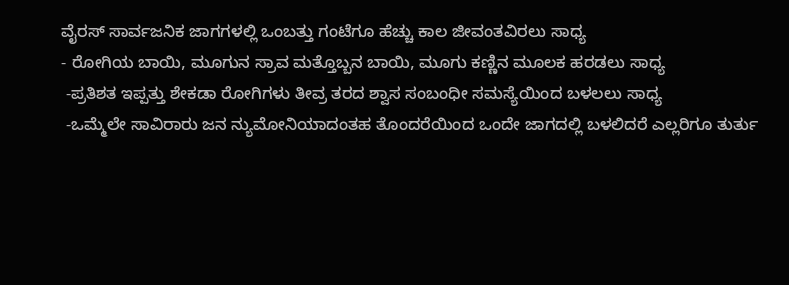ವೈರಸ್ ಸಾರ್ವಜನಿಕ ಜಾಗಗಳಲ್ಲಿ ಒಂಬತ್ತು ಗಂಟೆಗೂ ಹೆಚ್ಚು ಕಾಲ ಜೀವಂತವಿರಲು ಸಾಧ್ಯ
- ರೋಗಿಯ ಬಾಯಿ, ಮೂಗುನ ಸ್ರಾವ ಮತ್ತೊಬ್ಬನ ಬಾಯಿ, ಮೂಗು ಕಣ್ಣಿನ ಮೂಲಕ ಹರಡಲು ಸಾಧ್ಯ
 -ಪ್ರತಿಶತ ಇಪ್ಪತ್ತು ಶೇಕಡಾ ರೋಗಿಗಳು ತೀವ್ರ ತರದ ಶ್ವಾಸ ಸಂಬಂಧೀ ಸಮಸ್ಯೆಯಿಂದ ಬಳಲಲು ಸಾಧ್ಯ
 -ಒಮ್ಮೆಲೇ ಸಾವಿರಾರು ಜನ ನ್ಯುಮೋನಿಯಾದಂತಹ ತೊಂದರೆಯಿಂದ ಒಂದೇ ಜಾಗದಲ್ಲಿ ಬಳಲಿದರೆ ಎಲ್ಲರಿಗೂ ತುರ್ತು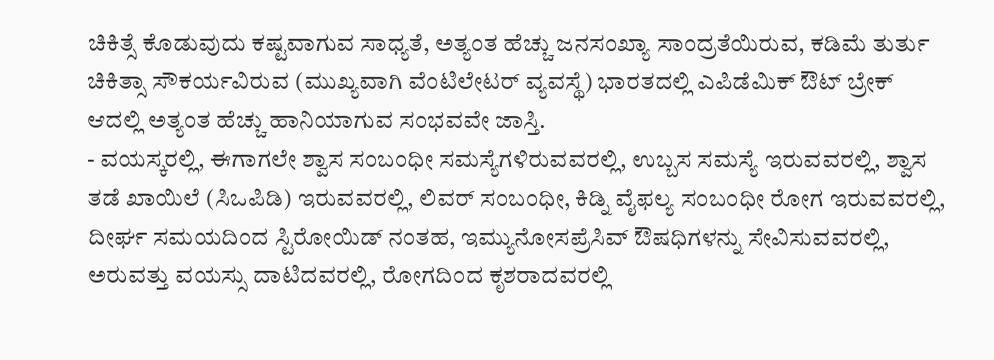ಚಿಕಿತ್ಸೆ ಕೊಡುವುದು ಕಷ್ಟವಾಗುವ ಸಾಧ್ಯತೆ, ಅತ್ಯಂತ ಹೆಚ್ಚು ಜನಸಂಖ್ಯಾ ಸಾಂದ್ರತೆಯಿರುವ, ಕಡಿಮೆ ತುರ್ತು ಚಿಕಿತ್ಸಾ ಸೌಕರ್ಯವಿರುವ (ಮುಖ್ಯವಾಗಿ ವೆಂಟಿಲೇಟರ್ ವ್ಯವಸ್ಥೆ) ಭಾರತದಲ್ಲಿ ಎಪಿಡೆಮಿಕ್ ಔಟ್ ಬ್ರೇಕ್ ಆದಲ್ಲಿ ಅತ್ಯಂತ ಹೆಚ್ಚು ಹಾನಿಯಾಗುವ ಸಂಭವವೇ ಜಾಸ್ತಿ.
- ವಯಸ್ಕರಲ್ಲಿ, ಈಗಾಗಲೇ ಶ್ವಾಸ ಸಂಬಂಧೀ ಸಮಸ್ಯೆಗಳಿರುವವರಲ್ಲಿ, ಉಬ್ಬಸ ಸಮಸ್ಯೆ ಇರುವವರಲ್ಲಿ, ಶ್ವಾಸ ತಡೆ ಖಾಯಿಲೆ (ಸಿಒಪಿಡಿ) ಇರುವವರಲ್ಲಿ, ಲಿವರ್ ಸಂಬಂಧೀ, ಕಿಡ್ನಿ ವೈಫಲ್ಯ ಸಂಬಂಧೀ ರೋಗ ಇರುವವರಲ್ಲಿ, ದೀರ್ಘ ಸಮಯದಿಂದ ಸ್ಟಿರೋಯಿಡ್ ನಂತಹ, ಇಮ್ಯುನೋಸಪ್ರೆಸಿವ್ ಔಷಧಿಗಳನ್ನು ಸೇವಿಸುವವರಲ್ಲಿ, ಅರುವತ್ತು ವಯಸ್ಸು ದಾಟಿದವರಲ್ಲಿ, ರೋಗದಿಂದ ಕೃಶರಾದವರಲ್ಲಿ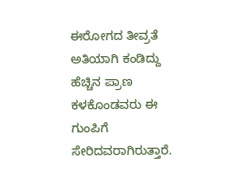ಈರೋಗದ ತೀವ್ರತೆ ಅತಿಯಾಗಿ ಕಂಡಿದ್ದು ಹೆಚ್ಚಿನ ಪ್ರಾಣ ಕಳಕೊಂಡವರು ಈ ಗುಂಪಿಗೆ ಸೇರಿದವರಾಗಿರುತ್ತಾರೆ.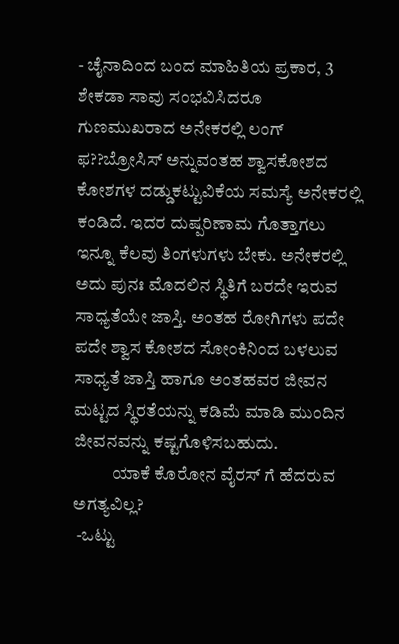- ಚೈನಾದಿಂದ ಬಂದ ಮಾಹಿತಿಯ ಪ್ರಕಾರ, 3 ಶೇಕಡಾ ಸಾವು ಸಂಭವಿಸಿದರೂ ಗುಣಮುಖರಾದ ಅನೇಕರಲ್ಲಿ ಲಂಗ್ ಫ??ಬ್ರೋಸಿಸ್ ಅನ್ನುವಂತಹ ಶ್ವಾಸಕೋಶದ ಕೋಶಗಳ ದಡ್ಡುಕಟ್ಟುವಿಕೆಯ ಸಮಸ್ಯೆ ಅನೇಕರಲ್ಲಿ ಕಂಡಿದೆ. ಇದರ ದುಷ್ಪರಿಣಾಮ ಗೊತ್ತಾಗಲು ಇನ್ನೂ ಕೆಲವು ತಿಂಗಳುಗಳು ಬೇಕು. ಅನೇಕರಲ್ಲಿ ಅದು ಪುನಃ ಮೊದಲಿನ ಸ್ಥಿತಿಗೆ ಬರದೇ ಇರುವ ಸಾಧ್ಯತೆಯೇ ಜಾಸ್ತಿ. ಅಂತಹ ರೋಗಿಗಳು ಪದೇ ಪದೇ ಶ್ವಾಸ ಕೋಶದ ಸೋಂಕಿನಿಂದ ಬಳಲುವ ಸಾಧ್ಯತೆ ಜಾಸ್ತಿ ಹಾಗೂ ಅಂತಹವರ ಜೀವನ ಮಟ್ಟದ ಸ್ಥಿರತೆಯನ್ನು ಕಡಿಮೆ ಮಾಡಿ ಮುಂದಿನ ಜೀವನವನ್ನು ಕಷ್ಟಗೊಳಿಸಬಹುದು.
           ಯಾಕೆ ಕೊರೋನ ವೈರಸ್ ಗೆ ಹೆದರುವ ಅಗತ್ಯವಿಲ್ಲ?
 -ಒಟ್ಟು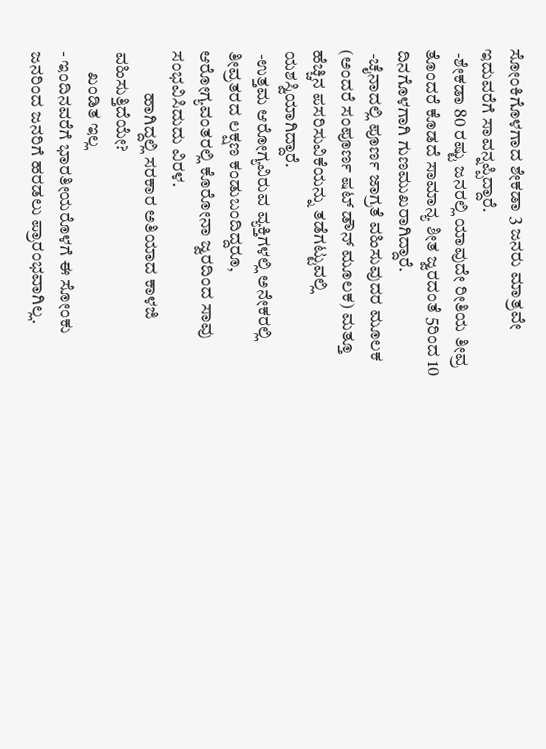ಸೋಂಕಿಗೊಳಗಾದ ಶೇಕಡಾ 3 ಜನರು ಮಾತ್ರವೇ ಇದುವರೆಗೆ ಸಾವನ್ನಪ್ಪಿದ್ದಾರೆ.
 -ಶೇಕಡಾ 80 ರಷ್ಟು ಜನರಲ್ಲಿ ಯಾವುದೇ ರೀತಿಯ ತೀವ್ರ ತೊಂದರೆ ಕೊಡದೆ ಸಾಮಾನ್ಯ ಶೀತ ಜ್ವರದಂತೆ 5ರಿಂದ 10 ದಿನಗೊಳಗಾಗಿ ಗುಣಮುಖರಾಗಿದ್ದಾರೆ.
 -ಚೈನಾದಲ್ಲಿ ಪೂರ್ಣ ಜಾಗ್ರತೆ ವಹಿಸುವುದರ ಮೂಲಕ (ಅಂದರೆ ಸಂಪೂರ್ಣ ಷಟ್ ಡೌನ್ ಮೂಲಕ) ಮತ್ತೂ ಹೆಚ್ಚಿನ ಪಸರಿಸುವಿಕೆಯನ್ನು ತಡೆಗಟ್ಟುವಲ್ಲಿ ಯಶಸ್ವಿಯಾಗಿದ್ದಾರೆ.
 -ಉತ್ತಮ ಆರೋಗ್ಯವಿರುವ ವ್ಯಕ್ತಿಗಳಲ್ಲಿ ಅನೇಕರಲ್ಲಿ ತೀವ್ರತರದ ಲಕ್ಷಣ ಕಂಡುಬಂದಿದ್ದರೂ, ಆರೋಗ್ಯವಂತರಲ್ಲಿ ಕೊರೋನಾ ಜ್ವರದಿಂದ ಸಾವು ಸಂಭವಿಸಿದುದು ವಿರಳ.
            ಹಾಗಿದ್ದಲ್ಲಿ ಸರಕಾರ ಅತಿಯಾದ ಕಾಳಜಿ ವಹಿಸುತ್ತಿದೆಯೇ?
      ಖಂಡಿತ ಇಲ್ಲ
- ಇಂದಿನವರೆಗೆ ಭಾರತೀಯರೊಳಗೆ ಈ ಸೋಂಕು ಜನರಿಂದ ಜನರಿಗೆ ಹರಡಲು ಪ್ರಾರಂಭವಾಗಿಲ್ಲ.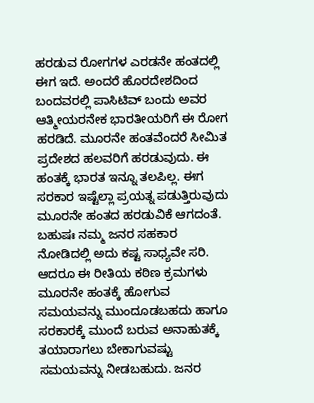ಹರಡುವ ರೋಗಗಳ ಎರಡನೇ ಹಂತದಲ್ಲಿ ಈಗ ಇದೆ. ಅಂದರೆ ಹೊರದೇಶದಿಂದ ಬಂದವರಲ್ಲಿ ಪಾಸಿಟಿವ್ ಬಂದು ಅವರ ಆತ್ಮೀಯರನೇಕ ಭಾರತೀಯರಿಗೆ ಈ ರೋಗ ಹರಡಿದೆ. ಮೂರನೇ ಹಂತವೆಂದರೆ ಸೀಮಿತ ಪ್ರದೇಶದ ಹಲವರಿಗೆ ಹರಡುವುದು. ಈ ಹಂತಕ್ಕೆ ಭಾರತ ಇನ್ನೂ ತಲಪಿಲ್ಲ. ಈಗ ಸರಕಾರ ಇಷ್ಟೆಲ್ಲಾ ಪ್ರಯತ್ನ ಪಡುತ್ತಿರುವುದು ಮೂರನೇ ಹಂತದ ಹರಡುವಿಕೆ ಆಗದಂತೆ. ಬಹುಷಃ ನಮ್ಮ ಜನರ ಸಹಕಾರ ನೋಡಿದಲ್ಲಿ ಅದು ಕಷ್ಟ ಸಾಧ್ಯವೇ ಸರಿ. ಆದರೂ ಈ ರೀತಿಯ ಕಠಿಣ ಕ್ರಮಗಳು ಮೂರನೇ ಹಂತಕ್ಕೆ ಹೋಗುವ ಸಮಯವನ್ನು ಮುಂದೂಡಬಹದು ಹಾಗೂ ಸರಕಾರಕ್ಕೆ ಮುಂದೆ ಬರುವ ಅನಾಹುತಕ್ಕೆ ತಯಾರಾಗಲು ಬೇಕಾಗುವಷ್ಟು ಸಮಯವನ್ನು ನೀಡಬಹುದು. ಜನರ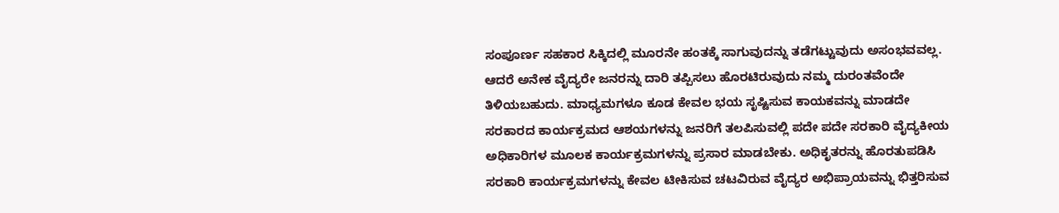ಸಂಪೂರ್ಣ ಸಹಕಾರ ಸಿಕ್ಕಿದಲ್ಲಿ ಮೂರನೇ ಹಂತಕ್ಕೆ ಸಾಗುವುದನ್ನು ತಡೆಗಟ್ಟುವುದು ಅಸಂಭವವಲ್ಲ. ಆದರೆ ಅನೇಕ ವೈದ್ಯರೇ ಜನರನ್ನು ದಾರಿ ತಪ್ಪಿಸಲು ಹೊರಟಿರುವುದು ನಮ್ಮ ದುರಂತವೆಂದೇ ತಿಳಿಯಬಹುದು. ಮಾಧ್ಯಮಗಳೂ ಕೂಡ ಕೇವಲ ಭಯ ಸೃಷ್ಟಿಸುವ ಕಾಯಕವನ್ನು ಮಾಡದೇ ಸರಕಾರದ ಕಾರ್ಯಕ್ರಮದ ಆಶಯಗಳನ್ನು ಜನರಿಗೆ ತಲಪಿಸುವಲ್ಲಿ ಪದೇ ಪದೇ ಸರಕಾರಿ ವೈದ್ಯಕೀಯ ಅಧಿಕಾರಿಗಳ ಮೂಲಕ ಕಾರ್ಯಕ್ರಮಗಳನ್ನು ಪ್ರಸಾರ ಮಾಡಬೇಕು. ಅಧಿಕೃತರನ್ನು ಹೊರತುಪಡಿಸಿ ಸರಕಾರಿ ಕಾರ್ಯಕ್ರಮಗಳನ್ನು ಕೇವಲ ಟೀಕಿಸುವ ಚಟವಿರುವ ವೈದ್ಯರ ಅಭಿಪ್ರಾಯವನ್ನು ಭಿತ್ತರಿಸುವ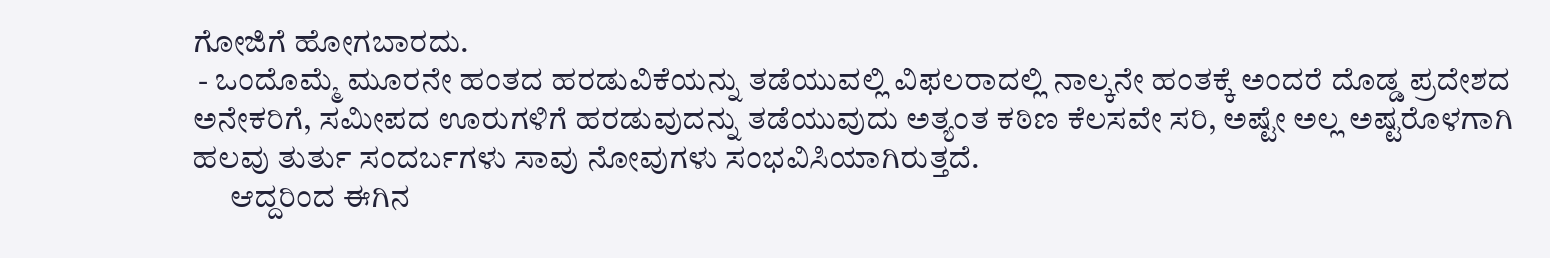ಗೋಜಿಗೆ ಹೋಗಬಾರದು.
 - ಒಂದೊಮ್ಮೆ ಮೂರನೇ ಹಂತದ ಹರಡುವಿಕೆಯನ್ನು ತಡೆಯುವಲ್ಲಿ ವಿಫಲರಾದಲ್ಲಿ ನಾಲ್ಕನೇ ಹಂತಕ್ಕೆ ಅಂದರೆ ದೊಡ್ಡ ಪ್ರದೇಶದ ಅನೇಕರಿಗೆ, ಸಮೀಪದ ಊರುಗಳಿಗೆ ಹರಡುವುದನ್ನು ತಡೆಯುವುದು ಅತ್ಯಂತ ಕಠಿಣ ಕೆಲಸವೇ ಸರಿ, ಅಷ್ಟೇ ಅಲ್ಲ ಅಷ್ಟರೊಳಗಾಗಿ ಹಲವು ತುರ್ತು ಸಂದರ್ಬಗಳು ಸಾವು ನೋವುಗಳು ಸಂಭವಿಸಿಯಾಗಿರುತ್ತದೆ.
      ಆದ್ದರಿಂದ ಈಗಿನ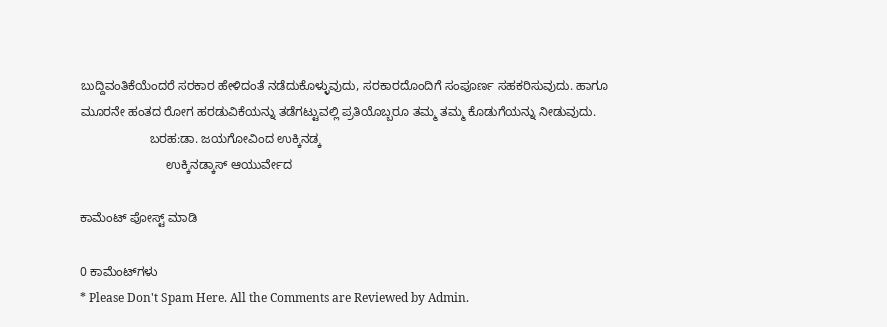ಬುದ್ದಿವಂತಿಕೆಯೆಂದರೆ ಸರಕಾರ ಹೇಳಿದಂತೆ ನಡೆದುಕೊಳ್ಳುವುದು, ಸರಕಾರದೊಂದಿಗೆ ಸಂಪೂರ್ಣ ಸಹಕರಿಸುವುದು. ಹಾಗೂ ಮೂರನೇ ಹಂತದ ರೋಗ ಹರಡುವಿಕೆಯನ್ನು ತಡೆಗಟ್ಟುವಲ್ಲಿ ಪ್ರತಿಯೊಬ್ಬರೂ ತಮ್ಮ ತಮ್ಮ ಕೊಡುಗೆಯನ್ನು ನೀಡುವುದು.
                    ಬರಹ:ಡಾ. ಜಯಗೋವಿಂದ ಉಕ್ಕಿನಡ್ಕ
                         ಉಕ್ಕಿನಡ್ಕಾಸ್ ಆಯುರ್ವೇದ

ಕಾಮೆಂಟ್‌‌ ಪೋಸ್ಟ್‌ ಮಾಡಿ

0 ಕಾಮೆಂಟ್‌ಗಳು
* Please Don't Spam Here. All the Comments are Reviewed by Admin.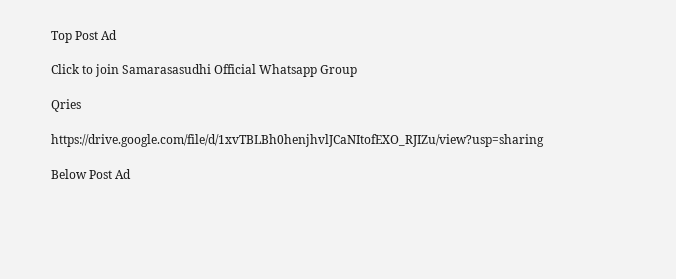Top Post Ad

Click to join Samarasasudhi Official Whatsapp Group

Qries

https://drive.google.com/file/d/1xvTBLBh0henjhvlJCaNItofEXO_RJIZu/view?usp=sharing

Below Post Ad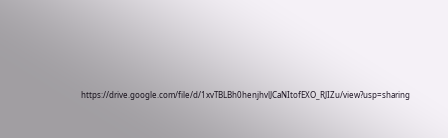https://drive.google.com/file/d/1xvTBLBh0henjhvlJCaNItofEXO_RJIZu/view?usp=sharing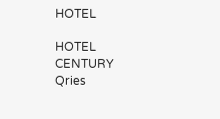HOTEL

HOTEL
CENTURY
Qries